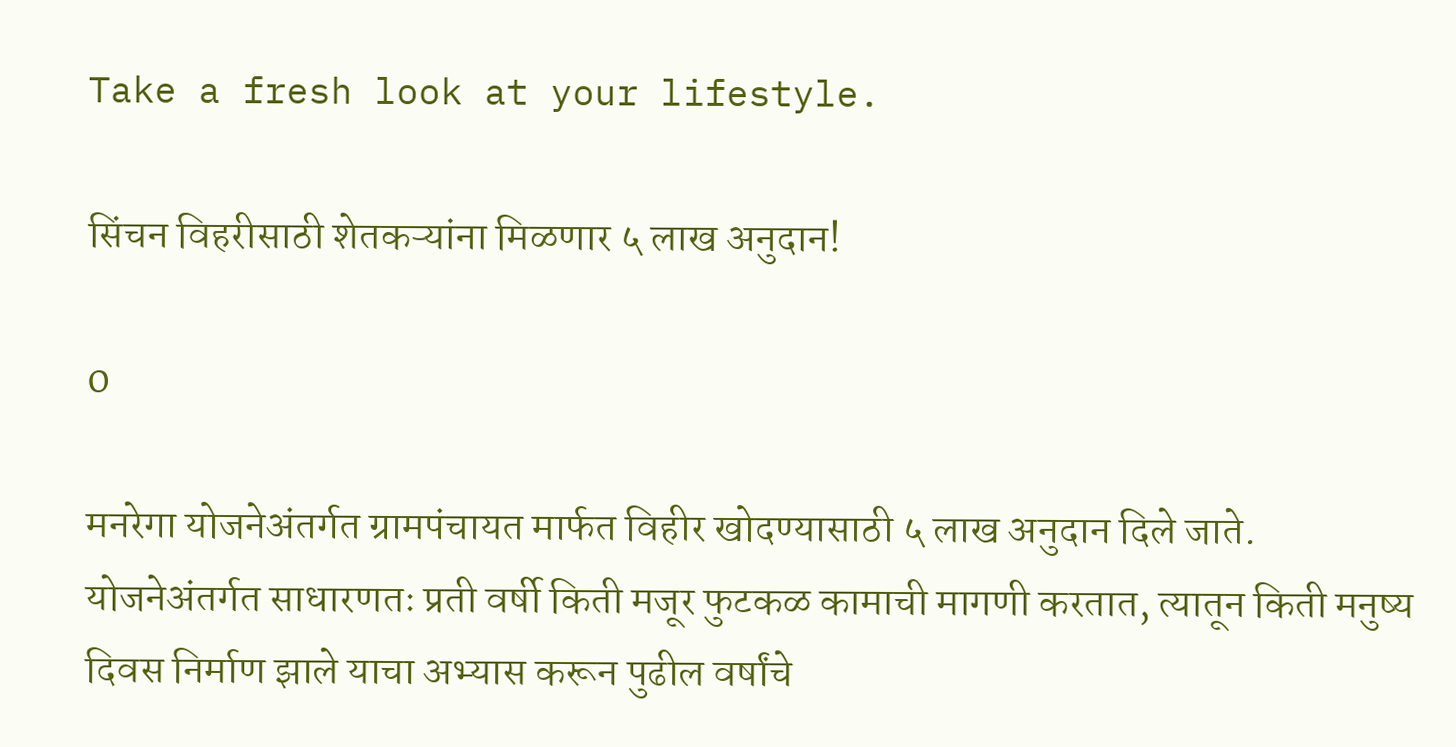Take a fresh look at your lifestyle.

सिंचन विहरीसाठी शेतकऱ्यांना मिळणार ५ लाख अनुदान!

0

मनरेगा योजनेअंतर्गत ग्रामपंचायत मार्फत विहीर खोदण्यासाठी ५ लाख अनुदान दिले जाते. योजनेअंतर्गत साधारणतः प्रती वर्षी किती मजूर फुटकळ कामाची मागणी करतात, त्यातून किती मनुष्य दिवस निर्माण झाले याचा अभ्यास करून पुढील वर्षांचे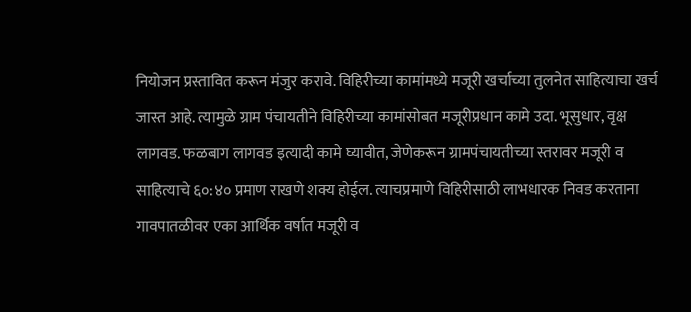नियोजन प्रस्तावित करून मंजुर करावे. विहिरीच्या कामांमध्ये मजूरी खर्चाच्या तुलनेत साहित्याचा खर्च जास्त आहे. त्यामुळे ग्राम पंचायतीने विहिरीच्या कामांसोबत मजूरीप्रधान कामे उदा. भूसुधार, वृक्ष लागवड. फळबाग लागवड इत्यादी कामे घ्यावीत, जेणेकरून ग्रामपंचायतीच्या स्तरावर मजूरी व साहित्याचे ६०:४० प्रमाण राखणे शक्य होईल. त्याचप्रमाणे विहिरीसाठी लाभधारक निवड करताना गावपातळीवर एका आर्थिक वर्षात मजूरी व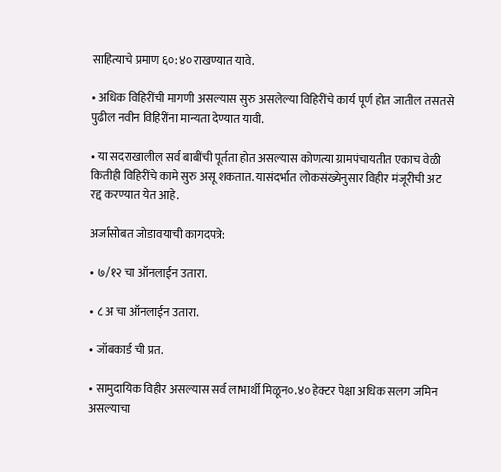साहित्याचे प्रमाण ६०:४० राखण्यात यावे.

• अधिक विहिरींची मागणी असल्यास सुरु असलेल्या विहिरींचे कार्य पूर्ण होत जातील तसतसे पुढील नवीन विहिरींना मान्यता देण्यात यावी.

• या सदराखालील सर्व बाबींची पूर्तता होत असल्यास कोणत्या ग्रामपंचायतीत एकाच वेळी कितीही विहिरींचे कामे सुरु असू शकतात. यासंदर्भात लोकसंख्येनुसार विहीर मंजूरीची अट रद्द करण्यात येत आहे.

अर्जासोबत जोडावयाची कागदपत्रे:

• ७/१२ चा ऑनलाईन उतारा.

• ८ अ चा ऑनलाईन उतारा.

• जॉबकार्ड ची प्रत.

• सामुदायिक विहीर असल्यास सर्व लाभार्थी मिळून०.४० हेक्टर पेक्षा अधिक सलग जमिन असल्याचा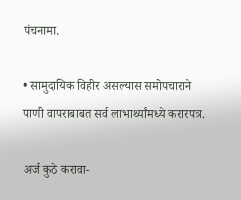पंचनामा.

• सामुदायिक विहीर असल्यास समोपचाराने पाणी वापराबाबत सर्व लाभार्थ्यांमध्ये करारपत्र.

अर्ज कुठे करावा-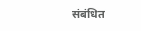संबंधित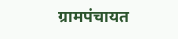ग्रामपंचायत